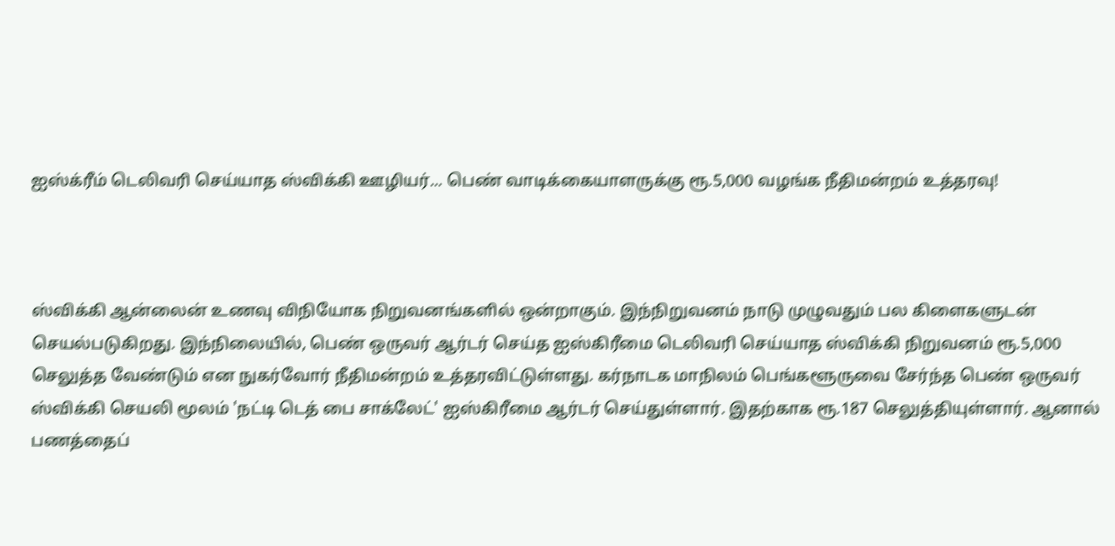ஐஸ்க்ரீம் டெலிவரி செய்யாத ஸ்விக்கி ஊழியர்... பெண் வாடிக்கையாளருக்கு ரூ.5,000 வழங்க நீதிமன்றம் உத்தரவு!



ஸ்விக்கி ஆன்லைன் உணவு விநியோக நிறுவனங்களில் ஒன்றாகும். இந்நிறுவனம் நாடு முழுவதும் பல கிளைகளுடன் செயல்படுகிறது. இந்நிலையில், பெண் ஒருவர் ஆர்டர் செய்த ஐஸ்கிரீமை டெலிவரி செய்யாத ஸ்விக்கி நிறுவனம் ரூ.5,000 செலுத்த வேண்டும் என நுகர்வோர் நீதிமன்றம் உத்தரவிட்டுள்ளது. கர்நாடக மாநிலம் பெங்களூருவை சேர்ந்த பெண் ஒருவர் ஸ்விக்கி செயலி மூலம் 'நட்டி டெத் பை சாக்லேட்' ஐஸ்கிரீமை ஆர்டர் செய்துள்ளார். இதற்காக ரூ.187 செலுத்தியுள்ளார். ஆனால் பணத்தைப்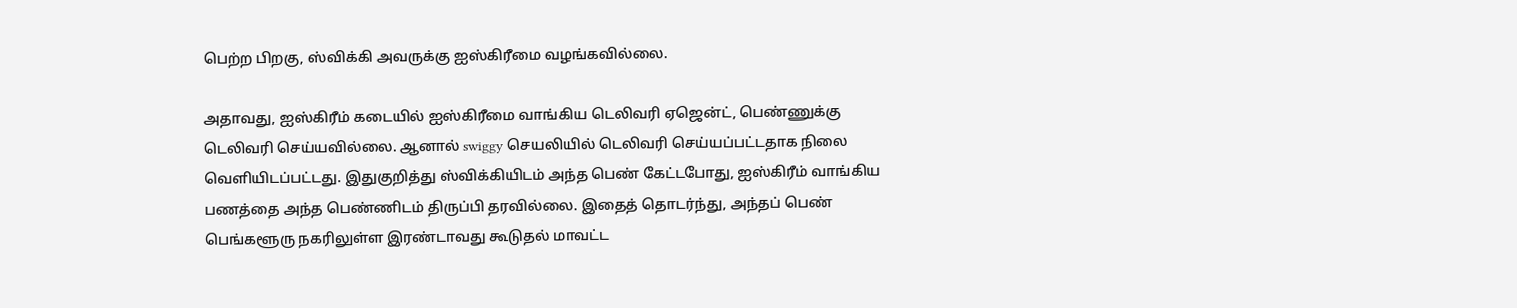பெற்ற பிறகு, ஸ்விக்கி அவருக்கு ஐஸ்கிரீமை வழங்கவில்லை.

அதாவது, ஐஸ்கிரீம் கடையில் ஐஸ்கிரீமை வாங்கிய டெலிவரி ஏஜென்ட், பெண்ணுக்கு டெலிவரி செய்யவில்லை. ஆனால் swiggy செயலியில் டெலிவரி செய்யப்பட்டதாக நிலை வெளியிடப்பட்டது. இதுகுறித்து ஸ்விக்கியிடம் அந்த பெண் கேட்டபோது, ஐஸ்கிரீம் வாங்கிய பணத்தை அந்த பெண்ணிடம் திருப்பி தரவில்லை. இதைத் தொடர்ந்து, அந்தப் பெண் பெங்களூரு நகரிலுள்ள இரண்டாவது கூடுதல் மாவட்ட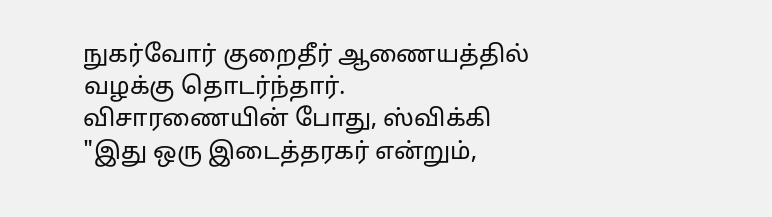நுகர்வோர் குறைதீர் ஆணையத்தில் வழக்கு தொடர்ந்தார். விசாரணையின் போது, ஸ்விக்கி "இது ஒரு இடைத்தரகர் என்றும்,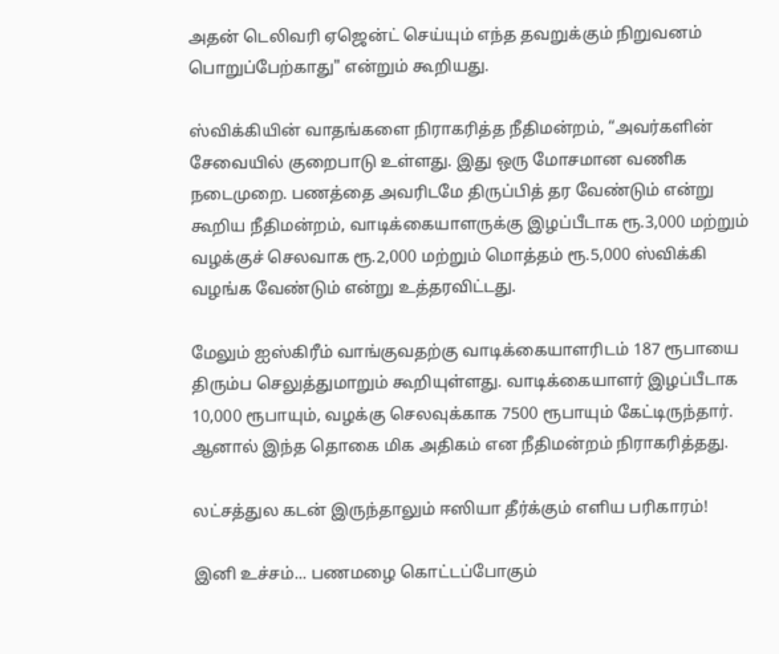அதன் டெலிவரி ஏஜென்ட் செய்யும் எந்த தவறுக்கும் நிறுவனம் பொறுப்பேற்காது" என்றும் கூறியது.

ஸ்விக்கியின் வாதங்களை நிராகரித்த நீதிமன்றம், “அவர்களின் சேவையில் குறைபாடு உள்ளது. இது ஒரு மோசமான வணிக நடைமுறை. பணத்தை அவரிடமே திருப்பித் தர வேண்டும் என்று கூறிய நீதிமன்றம், வாடிக்கையாளருக்கு இழப்பீடாக ரூ.3,000 மற்றும் வழக்குச் செலவாக ரூ.2,000 மற்றும் மொத்தம் ரூ.5,000 ஸ்விக்கி  வழங்க வேண்டும் என்று உத்தரவிட்டது.

மேலும் ஐஸ்கிரீம் வாங்குவதற்கு வாடிக்கையாளரிடம் 187 ரூபாயை திரும்ப செலுத்துமாறும் கூறியுள்ளது. வாடிக்கையாளர் இழப்பீடாக 10,000 ரூபாயும், வழக்கு செலவுக்காக 7500 ரூபாயும் கேட்டிருந்தார். ஆனால் இந்த தொகை மிக அதிகம் என நீதிமன்றம் நிராகரித்தது.

லட்சத்துல கடன் இருந்தாலும் ஈஸியா தீர்க்கும் எளிய பரிகாரம்!

இனி உச்சம்... பணமழை கொட்டப்போகும்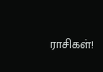ராசிகள்!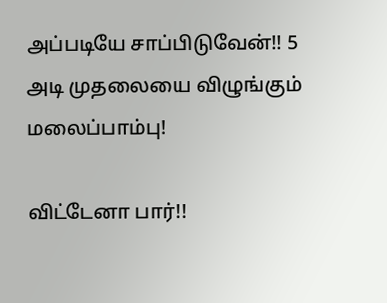அப்படியே சாப்பிடுவேன்!! 5 அடி முதலையை விழுங்கும் மலைப்பாம்பு!

விட்டேனா பார்!!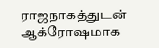ராஜநாகத்துடன் ஆக்ரோஷமாக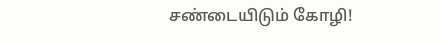சண்டையிடும் கோழி!